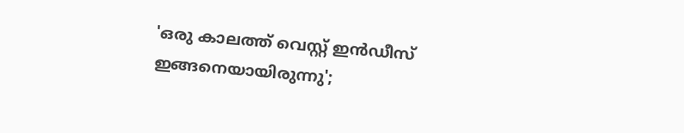'ഒരു കാലത്ത് വെസ്റ്റ് ഇന്‍ഡീസ് ഇങ്ങനെയായിരുന്നു';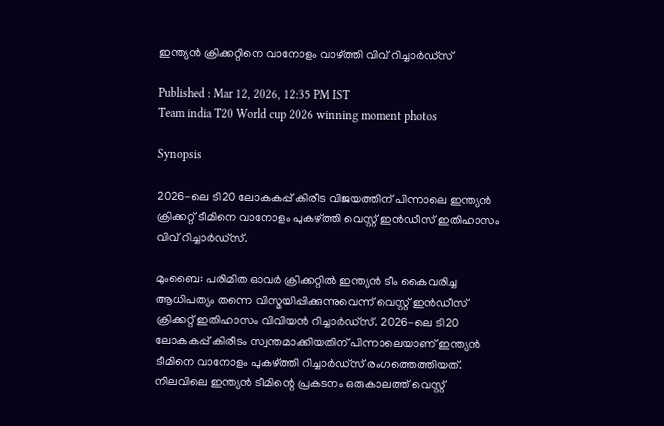ഇന്ത്യന്‍ ക്രിക്കറ്റിനെ വാനോളം വാഴ്ത്തി വിവ് റിച്ചാര്‍ഡ്‌സ്

Published : Mar 12, 2026, 12:35 PM IST
Team india T20 World cup 2026 winning moment photos

Synopsis

2026-ലെ ടി20 ലോകകപ്പ് കിരീട വിജയത്തിന് പിന്നാലെ ഇന്ത്യൻ ക്രിക്കറ്റ് ടീമിനെ വാനോളം പുകഴ്ത്തി വെസ്റ്റ് ഇൻഡീസ് ഇതിഹാസം വിവ് റിച്ചാർഡ്സ്.

മുംബൈ: പരിമിത ഓവര്‍ ക്രിക്കറ്റില്‍ ഇന്ത്യന്‍ ടീം കൈവരിച്ച ആധിപത്യം തന്നെ വിസ്മയിപ്പിക്കുന്നുവെന്ന് വെസ്റ്റ് ഇന്‍ഡീസ് ക്രിക്കറ്റ് ഇതിഹാസം വിവിയന്‍ റിച്ചാര്‍ഡ്സ്. 2026-ലെ ടി20 ലോകകപ്പ് കിരീടം സ്വന്തമാക്കിയതിന് പിന്നാലെയാണ് ഇന്ത്യന്‍ ടീമിനെ വാനോളം പുകഴ്ത്തി റിച്ചാര്‍ഡ്സ് രംഗത്തെത്തിയത്. നിലവിലെ ഇന്ത്യന്‍ ടീമിന്റെ പ്രകടനം ഒരുകാലത്ത് വെസ്റ്റ്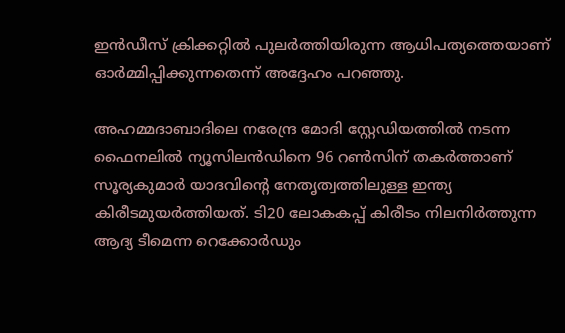ഇന്‍ഡീസ് ക്രിക്കറ്റില്‍ പുലര്‍ത്തിയിരുന്ന ആധിപത്യത്തെയാണ് ഓര്‍മ്മിപ്പിക്കുന്നതെന്ന് അദ്ദേഹം പറഞ്ഞു.

അഹമ്മദാബാദിലെ നരേന്ദ്ര മോദി സ്റ്റേഡിയത്തില്‍ നടന്ന ഫൈനലില്‍ ന്യൂസിലന്‍ഡിനെ 96 റണ്‍സിന് തകര്‍ത്താണ് സൂര്യകുമാര്‍ യാദവിന്റെ നേതൃത്വത്തിലുള്ള ഇന്ത്യ കിരീടമുയര്‍ത്തിയത്. ടി20 ലോകകപ്പ് കിരീടം നിലനിര്‍ത്തുന്ന ആദ്യ ടീമെന്ന റെക്കോര്‍ഡും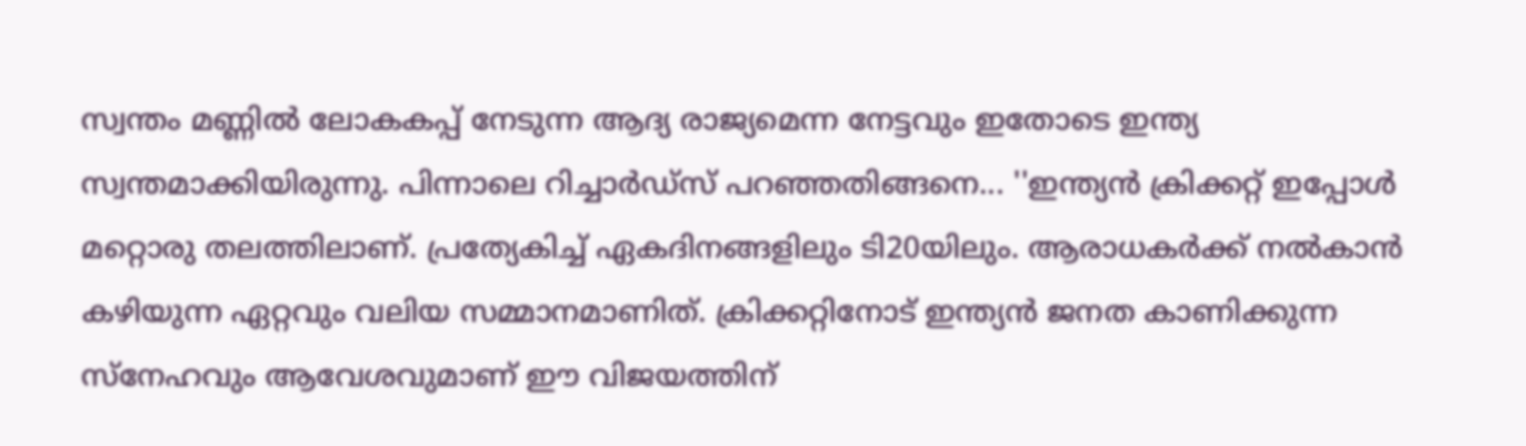സ്വന്തം മണ്ണില്‍ ലോകകപ്പ് നേടുന്ന ആദ്യ രാജ്യമെന്ന നേട്ടവും ഇതോടെ ഇന്ത്യ സ്വന്തമാക്കിയിരുന്നു. പിന്നാലെ റിച്ചാര്‍ഡ്‌സ് പറഞ്ഞതിങ്ങനെ... ''ഇന്ത്യന്‍ ക്രിക്കറ്റ് ഇപ്പോള്‍ മറ്റൊരു തലത്തിലാണ്. പ്രത്യേകിച്ച് ഏകദിനങ്ങളിലും ടി20യിലും. ആരാധകര്‍ക്ക് നല്‍കാന്‍ കഴിയുന്ന ഏറ്റവും വലിയ സമ്മാനമാണിത്. ക്രിക്കറ്റിനോട് ഇന്ത്യന്‍ ജനത കാണിക്കുന്ന സ്‌നേഹവും ആവേശവുമാണ് ഈ വിജയത്തിന്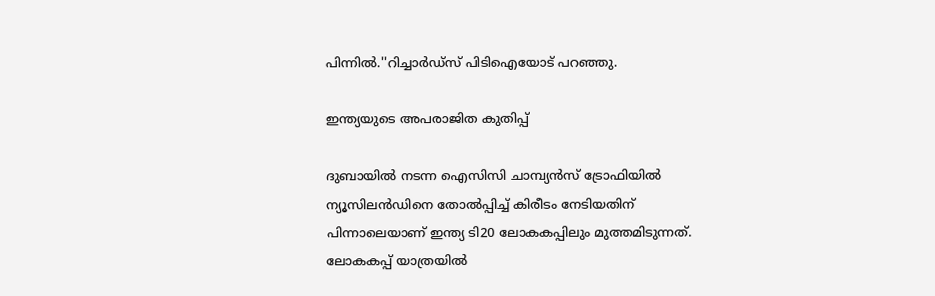പിന്നില്‍.''റിച്ചാര്‍ഡ്സ് പിടിഐയോട് പറഞ്ഞു.

ഇന്ത്യയുടെ അപരാജിത കുതിപ്പ്

ദുബായില്‍ നടന്ന ഐസിസി ചാമ്പ്യന്‍സ് ട്രോഫിയില്‍ ന്യൂസിലന്‍ഡിനെ തോല്‍പ്പിച്ച് കിരീടം നേടിയതിന് പിന്നാലെയാണ് ഇന്ത്യ ടി20 ലോകകപ്പിലും മുത്തമിടുന്നത്. ലോകകപ്പ് യാത്രയില്‍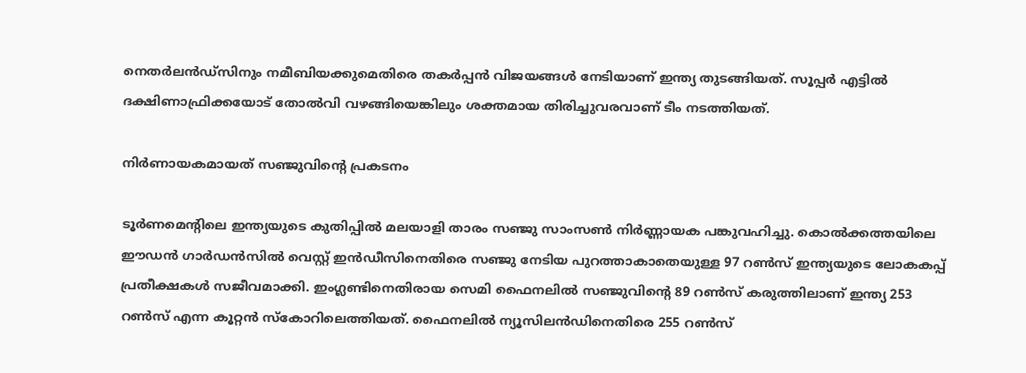നെതര്‍ലന്‍ഡ്സിനും നമീബിയക്കുമെതിരെ തകര്‍പ്പന്‍ വിജയങ്ങള്‍ നേടിയാണ് ഇന്ത്യ തുടങ്ങിയത്. സൂപ്പര്‍ എട്ടില്‍ ദക്ഷിണാഫ്രിക്കയോട് തോല്‍വി വഴങ്ങിയെങ്കിലും ശക്തമായ തിരിച്ചുവരവാണ് ടീം നടത്തിയത്.

നിര്‍ണായകമായത് സഞ്ജുവിന്റെ പ്രകടനം

ടൂര്‍ണമെന്റിലെ ഇന്ത്യയുടെ കുതിപ്പില്‍ മലയാളി താരം സഞ്ജു സാംസണ്‍ നിര്‍ണ്ണായക പങ്കുവഹിച്ചു. കൊല്‍ക്കത്തയിലെ ഈഡന്‍ ഗാര്‍ഡന്‍സില്‍ വെസ്റ്റ് ഇന്‍ഡീസിനെതിരെ സഞ്ജു നേടിയ പുറത്താകാതെയുള്ള 97 റണ്‍സ് ഇന്ത്യയുടെ ലോകകപ്പ് പ്രതീക്ഷകള്‍ സജീവമാക്കി. ഇംഗ്ലണ്ടിനെതിരായ സെമി ഫൈനലില്‍ സഞ്ജുവിന്റെ 89 റണ്‍സ് കരുത്തിലാണ് ഇന്ത്യ 253 റണ്‍സ് എന്ന കൂറ്റന്‍ സ്‌കോറിലെത്തിയത്. ഫൈനലില്‍ ന്യൂസിലന്‍ഡിനെതിരെ 255 റണ്‍സ്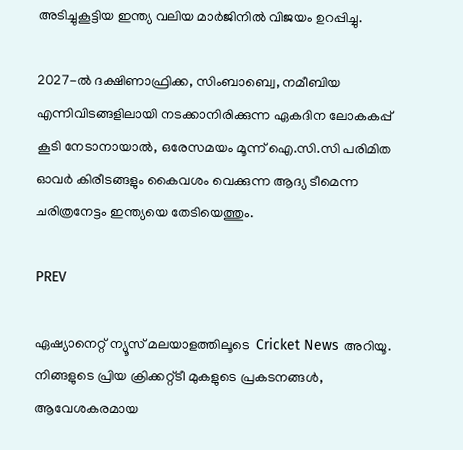അടിച്ചുകൂട്ടിയ ഇന്ത്യ വലിയ മാര്‍ജിനില്‍ വിജയം ഉറപ്പിച്ചു.

2027-ല്‍ ദക്ഷിണാഫ്രിക്ക, സിംബാബ്വെ, നമീബിയ എന്നിവിടങ്ങളിലായി നടക്കാനിരിക്കുന്ന ഏകദിന ലോകകപ്പ് കൂടി നേടാനായാല്‍, ഒരേസമയം മൂന്ന് ഐ.സി.സി പരിമിത ഓവര്‍ കിരീടങ്ങളും കൈവശം വെക്കുന്ന ആദ്യ ടീമെന്ന ചരിത്രനേട്ടം ഇന്ത്യയെ തേടിയെത്തും.

PREV

ഏഷ്യാനെറ്റ് ന്യൂസ് മലയാളത്തിലൂടെ  Cricket News അറിയൂ.  നിങ്ങളുടെ പ്രിയ ക്രിക്കറ്റ്ടീ മുകളുടെ പ്രകടനങ്ങൾ, ആവേശകരമായ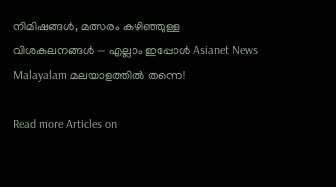നിമിഷങ്ങൾ, മത്സരം കഴിഞ്ഞുള്ള വിശകലനങ്ങൾ — എല്ലാം ഇപ്പോൾ Asianet News Malayalam മലയാളത്തിൽ തന്നെ!

Read more Articles on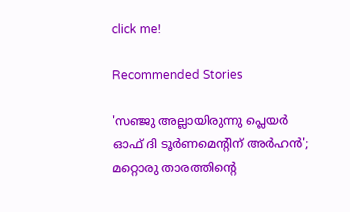click me!

Recommended Stories

'സഞ്ജു അല്ലായിരുന്നു പ്ലെയര്‍ ഓഫ് ദി ടൂര്‍ണമെന്റിന് അര്‍ഹന്‍'; മറ്റൊരു താരത്തിന്റെ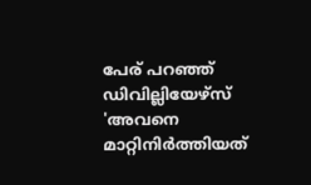പേര് പറഞ്ഞ് ഡിവില്ലിയേഴ്‌സ്
'അവനെ മാറ്റിനിര്‍ത്തിയത്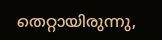തെറ്റായിരുന്നു,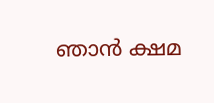ഞാന്‍ ക്ഷമ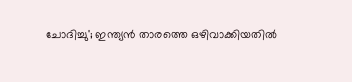ചോദിച്ചു'; ഇന്ത്യന്‍ താരത്തെ ഒഴിവാക്കിയതില്‍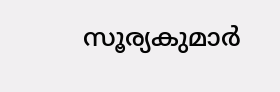സൂര്യകുമാര്‍